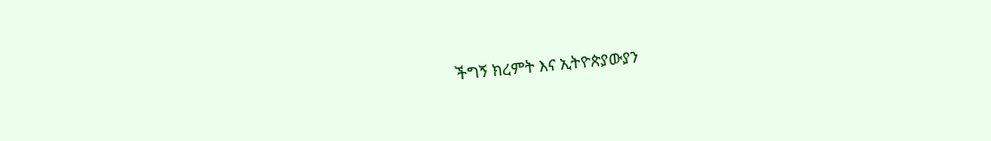ችግኝ ክረምት እና ኢትዮጵያውያን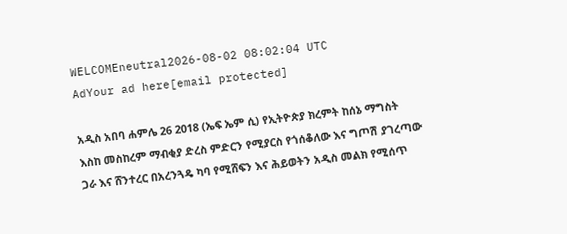WELCOMEneutral2026-08-02 08:02:04 UTC
AdYour ad here[email protected]

አዲስ አበባ ሐምሌ 26 2018 (ኤፍ ኤም ሲ) የኢትዮጵያ ክረምት ከሰኔ ማግስት እስከ መስከረም ማብቂያ ድረስ ምድርን የሚያርስ የጎሰቆለው እና ግጦሽ ያገረጣው ጋራ እና ሸንተረር በአረንጓዴ ካባ የሚሸፍን እና ሕይወትን አዲስ መልክ የሚሰጥ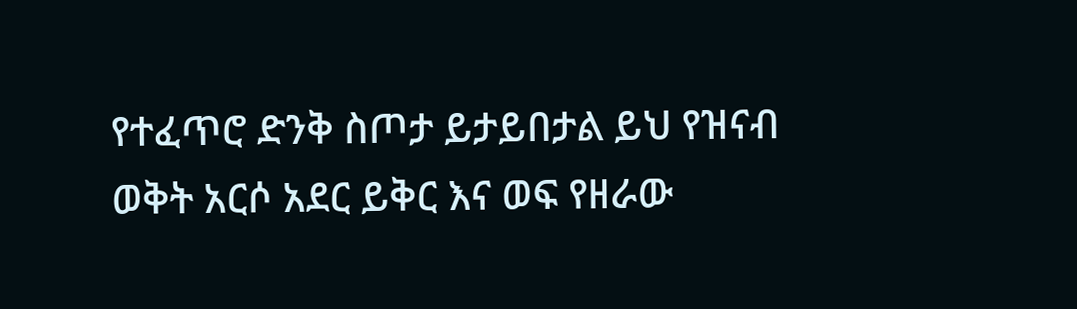የተፈጥሮ ድንቅ ስጦታ ይታይበታል ይህ የዝናብ ወቅት አርሶ አደር ይቅር እና ወፍ የዘራው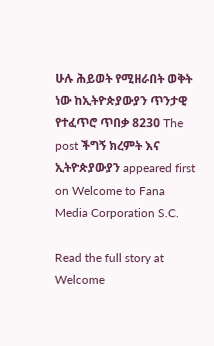ሁሉ ሕይወት የሚዘራበት ወቅት ነው ከኢትዮጵያውያን ጥንታዊ የተፈጥሮ ጥበቃ 8230 The post ችግኝ ክረምት እና ኢትዮጵያውያን appeared first on Welcome to Fana Media Corporation S.C.

Read the full story at Welcome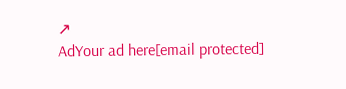↗
AdYour ad here[email protected]